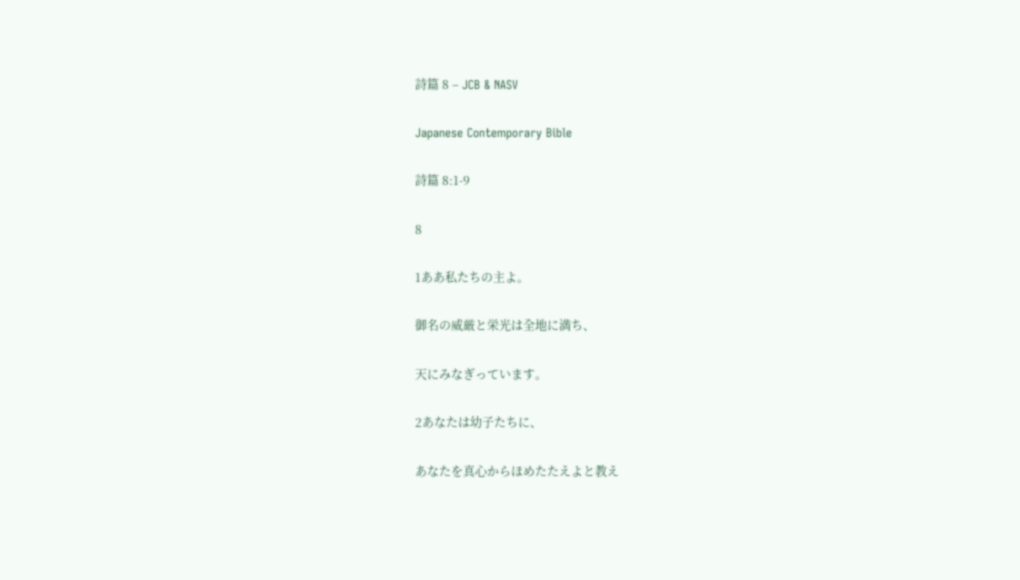詩篇 8 – JCB & NASV

Japanese Contemporary Bible

詩篇 8:1-9

8

1ああ私たちの主よ。

御名の威厳と栄光は全地に満ち、

天にみなぎっています。

2あなたは幼子たちに、

あなたを真心からほめたたえよと教え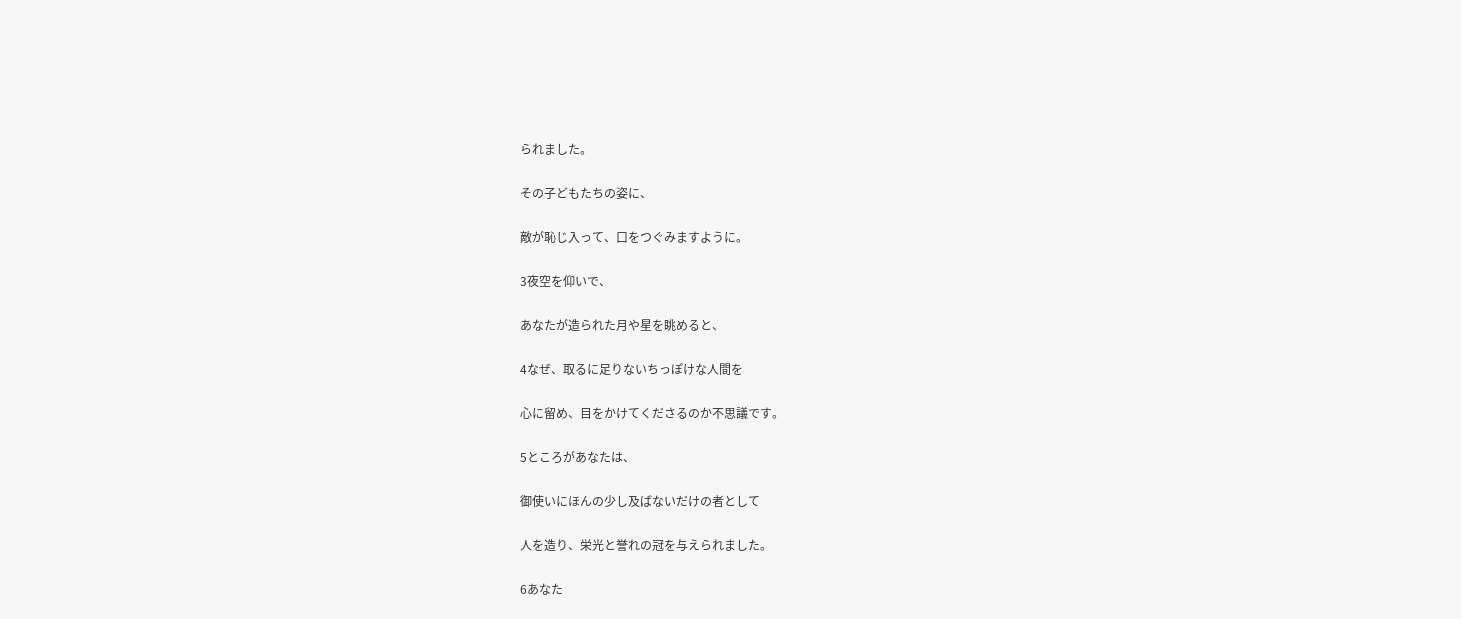られました。

その子どもたちの姿に、

敵が恥じ入って、口をつぐみますように。

3夜空を仰いで、

あなたが造られた月や星を眺めると、

4なぜ、取るに足りないちっぽけな人間を

心に留め、目をかけてくださるのか不思議です。

5ところがあなたは、

御使いにほんの少し及ばないだけの者として

人を造り、栄光と誉れの冠を与えられました。

6あなた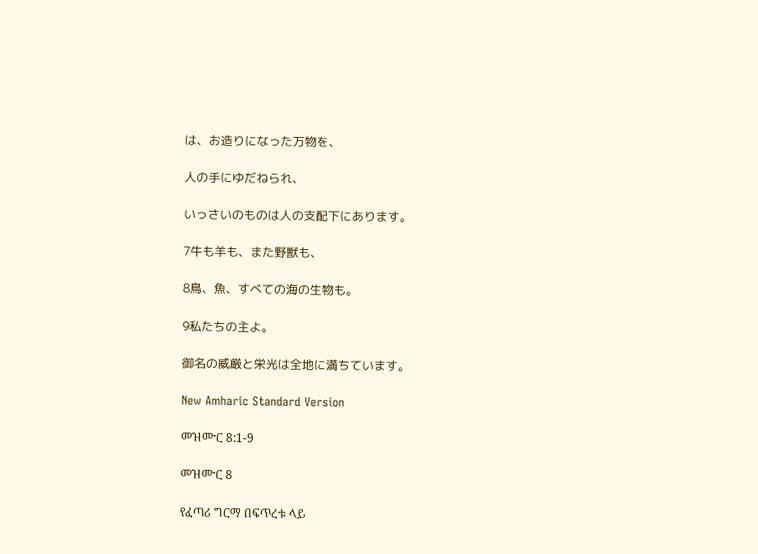は、お造りになった万物を、

人の手にゆだねられ、

いっさいのものは人の支配下にあります。

7牛も羊も、また野獣も、

8鳥、魚、すべての海の生物も。

9私たちの主よ。

御名の威厳と栄光は全地に満ちています。

New Amharic Standard Version

መዝሙር 8:1-9

መዝሙር 8

የፈጣሪ ግርማ በፍጥረቱ ላይ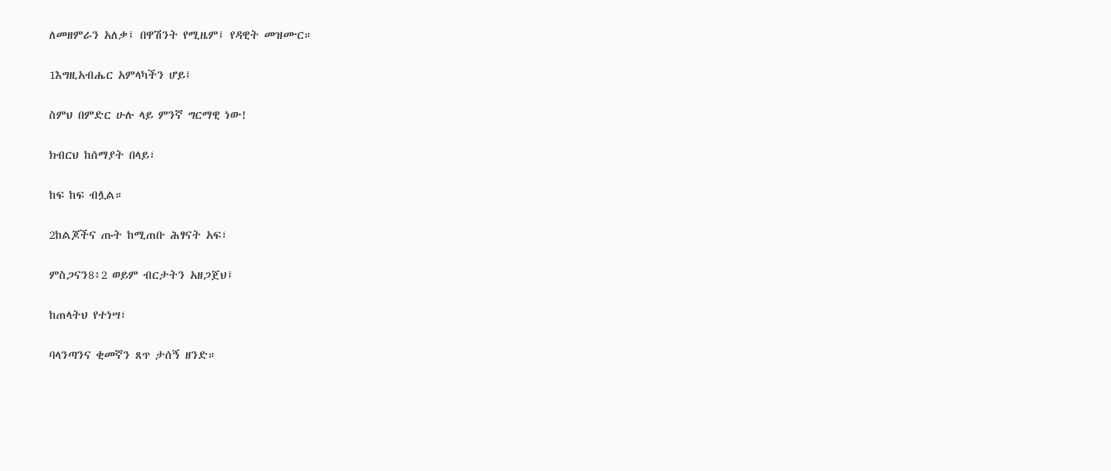ለመዘምራን አለቃ፤ በዋሽንት የሚዜም፤ የዳዊት መዝሙር።

1እግዚአብሔር አምላካችን ሆይ፤

ስምህ በምድር ሁሉ ላይ ምንኛ ግርማዊ ነው!

ክብርህ ከሰማያት በላይ፣

ከፍ ከፍ ብሏል።

2ከልጆችና ጡት ከሚጠቡ ሕፃናት አፍ፣

ምስጋናን8፥2 ወይም ብርታትን አዘጋጀህ፤

ከጠላትህ የተነሣ፣

ባላንጣንና ቂመኛን ጸጥ ታሰኝ ዘንድ።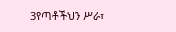3የጣቶችህን ሥራ፣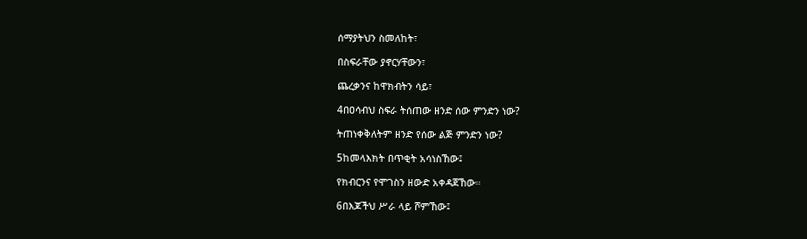ሰማያትህን ስመለከት፣

በስፍራቸው ያኖርሃቸውን፣

ጨረቃንና ከዋክብትን ሳይ፣

4በዐሳብህ ስፍራ ትሰጠው ዘንድ ሰው ምንድን ነው?

ትጠነቀቅለትም ዘንድ የሰው ልጅ ምንድን ነው?

5ከመላእክት በጥቂት አሳነስኸው፤

የክብርንና የሞገስን ዘውድ አቀዳጀኸው።

6በእጆችህ ሥራ ላይ ሾምኸው፤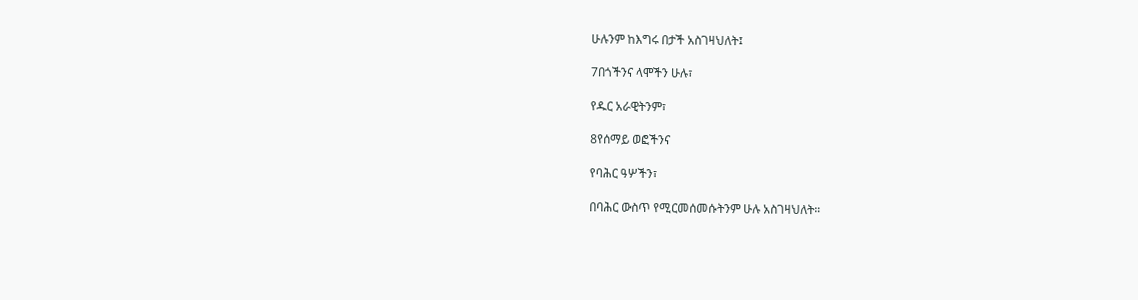ሁሉንም ከእግሩ በታች አስገዛህለት፤

7በጎችንና ላሞችን ሁሉ፣

የዱር አራዊትንም፣

8የሰማይ ወፎችንና

የባሕር ዓሦችን፣

በባሕር ውስጥ የሚርመሰመሱትንም ሁሉ አስገዛህለት።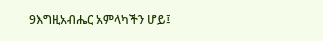9እግዚአብሔር አምላካችን ሆይ፤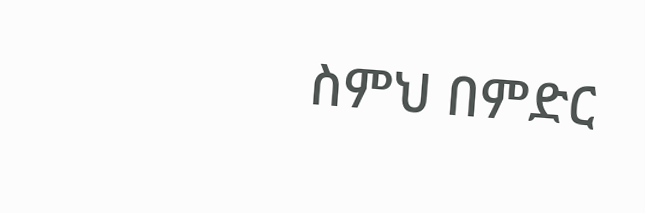ስምህ በምድር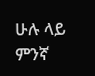ሁሉ ላይ ምንኛ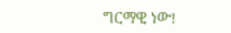ግርማዊ ነው!